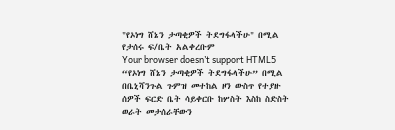"የኦነግ ሸኔን ታጣቂዎች ትደግፋላችሁ" በሚል የታሰሩ ፍ/ቤት አልቀረቡም
Your browser doesn’t support HTML5
“የኦነግ ሸኔን ታጣቂዎች ትደግፋላችሁ” በሚል በቤኒሻንጉል ጉምዝ መተከል ዞን ውስጥ የተያዙ ሰዎች ፍርድ ቤት ሳይቀርቡ ከሦስት እስከ ስድስት ወራት መታሰራቸውን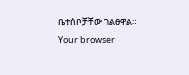ቤተሰቦቻቸው ገልፀዋል።
Your browser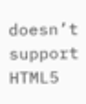doesn’t support HTML5